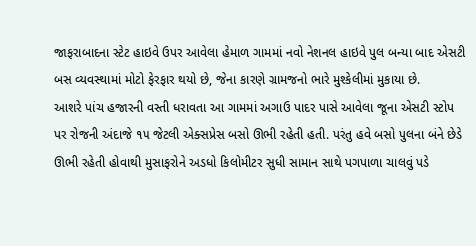જાફરાબાદના સ્ટેટ હાઇવે ઉપર આવેલા હેમાળ ગામમાં નવો નેશનલ હાઇવે પુલ બન્યા બાદ એસટી બસ વ્યવસ્થામાં મોટો ફેરફાર થયો છે, જેના કારણે ગ્રામજનો ભારે મુશ્કેલીમાં મુકાયા છે.
આશરે પાંચ હજારની વસ્તી ધરાવતા આ ગામમાં અગાઉ પાદર પાસે આવેલા જૂના એસટી સ્ટોપ પર રોજની અંદાજે ૧૫ જેટલી એક્સપ્રેસ બસો ઊભી રહેતી હતી. પરંતુ હવે બસો પુલના બંને છેડે ઊભી રહેતી હોવાથી મુસાફરોને અડધો કિલોમીટર સુધી સામાન સાથે પગપાળા ચાલવું પડે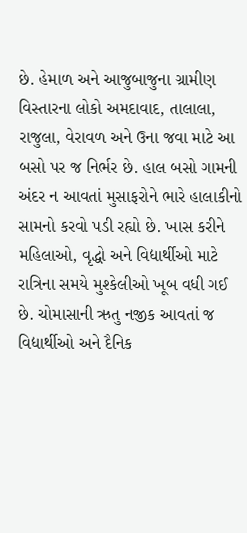છે. હેમાળ અને આજુબાજુના ગ્રામીણ વિસ્તારના લોકો અમદાવાદ, તાલાલા, રાજુલા, વેરાવળ અને ઉના જવા માટે આ બસો પર જ નિર્ભર છે. હાલ બસો ગામની અંદર ન આવતાં મુસાફરોને ભારે હાલાકીનો સામનો કરવો પડી રહ્યો છે. ખાસ કરીને મહિલાઓ, વૃદ્ધો અને વિદ્યાર્થીઓ માટે રાત્રિના સમયે મુશ્કેલીઓ ખૂબ વધી ગઈ છે. ચોમાસાની ઋતુ નજીક આવતાં જ વિદ્યાર્થીઓ અને દૈનિક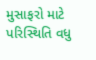મુસાફરો માટે પરિસ્થિતિ વધુ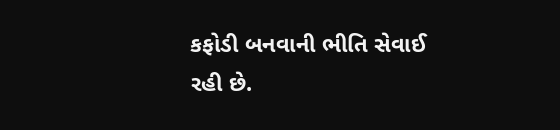કફોડી બનવાની ભીતિ સેવાઈ રહી છે.